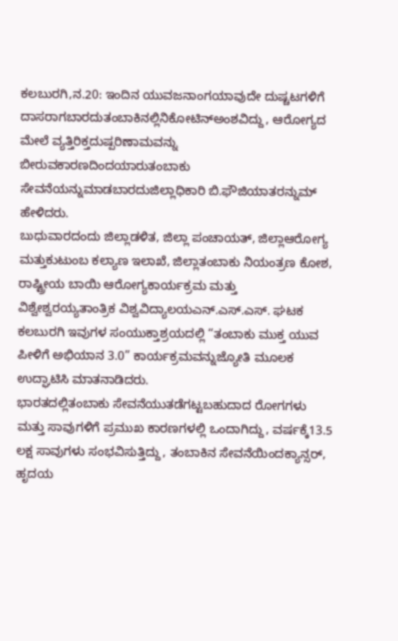ಕಲಬುರಗಿ,ನ.20: ಇಂದಿನ ಯುವಜನಾಂಗಯಾವುದೇ ದುಷ್ಚಟಗಳಿಗೆ ದಾಸರಾಗಬಾರದುತಂಬಾಕಿನಲ್ಲಿನಿಕೋಟಿನ್ಅಂಶವಿದ್ದು, ಆರೋಗ್ಯದ ಮೇಲೆ ವ್ಯತ್ತಿರಿಕ್ತದುಷ್ಪರಿಣಾಮವನ್ನು ಬೀರುವಕಾರಣದಿಂದಯಾರುತಂಬಾಕು ಸೇವನೆಯನ್ನುಮಾಡಬಾರದುಜಿಲ್ಲಾಧಿಕಾರಿ ಬಿ.ಫೌಜಿಯಾತರನ್ನುಮ್ ಹೇಳಿದರು.
ಬುಧುವಾರದಂದು ಜಿಲ್ಲಾಡಳಿತ, ಜಿಲ್ಲಾ ಪಂಚಾಯತ್, ಜಿಲ್ಲಾಆರೋಗ್ಯ ಮತ್ತುಕುಟುಂಬ ಕಲ್ಯಾಣ ಇಲಾಖೆ, ಜಿಲ್ಲಾತಂಬಾಕು ನಿಯಂತ್ರಣ ಕೋಶ, ರಾಷ್ಟ್ರೀಯ ಬಾಯಿ ಆರೋಗ್ಯಕಾರ್ಯಕ್ರಮ ಮತ್ತು ವಿಶ್ವೇಶ್ವರಯ್ಯತಾಂತ್ರಿಕ ವಿಶ್ವವಿದ್ಯಾಲಯಎನ್.ಎಸ್.ಎಸ್. ಘಟಕ ಕಲಬುರಗಿ ಇವುಗಳ ಸಂಯುಕ್ತಾಶ್ರಯದಲ್ಲಿ “ತಂಬಾಕು ಮುಕ್ತ ಯುವ ಪೀಳಿಗೆ ಅಭಿಯಾನ 3.0” ಕಾರ್ಯಕ್ರಮವನ್ನುಜ್ಯೋತಿ ಮೂಲಕ ಉದ್ಘಾಟಿಸಿ ಮಾತನಾಡಿದರು.
ಭಾರತದಲ್ಲಿತಂಬಾಕು ಸೇವನೆಯುತಡೆಗಟ್ಟಬಹುದಾದ ರೋಗಗಳು ಮತ್ತು ಸಾವುಗಳಿಗೆ ಪ್ರಮುಖ ಕಾರಣಗಳಲ್ಲಿ ಒಂದಾಗಿದ್ದು, ವರ್ಷಕ್ಕೆ13.5 ಲಕ್ಷ ಸಾವುಗಳು ಸಂಭವಿಸುತ್ತಿದ್ದು, ತಂಬಾಕಿನ ಸೇವನೆಯಿಂದಕ್ಯಾನ್ಸರ್, ಹೃದಯ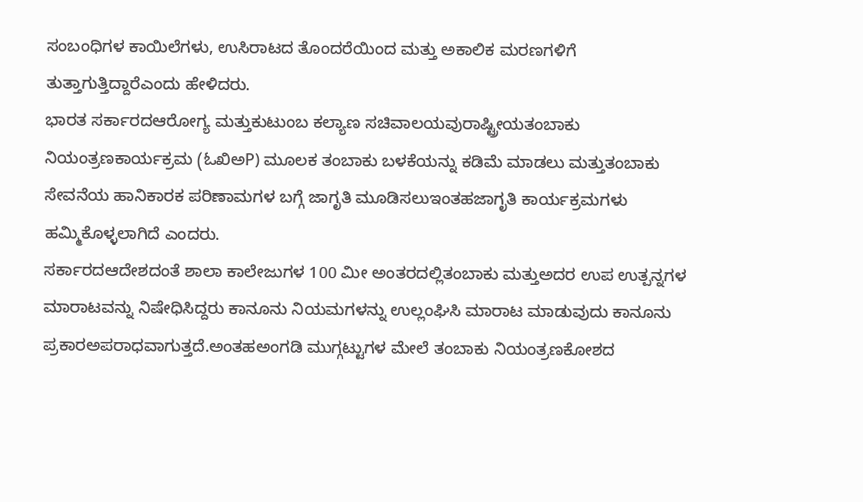ಸಂಬಂಧಿಗಳ ಕಾಯಿಲೆಗಳು, ಉಸಿರಾಟದ ತೊಂದರೆಯಿಂದ ಮತ್ತು ಅಕಾಲಿಕ ಮರಣಗಳಿಗೆ ತುತ್ತಾಗುತ್ತಿದ್ದಾರೆಎಂದು ಹೇಳಿದರು.
ಭಾರತ ಸರ್ಕಾರದಆರೋಗ್ಯ ಮತ್ತುಕುಟುಂಬ ಕಲ್ಯಾಣ ಸಚಿವಾಲಯವುರಾಷ್ಟ್ರೀಯತಂಬಾಕು ನಿಯಂತ್ರಣಕಾರ್ಯಕ್ರಮ (ಓಖಿಅP) ಮೂಲಕ ತಂಬಾಕು ಬಳಕೆಯನ್ನು ಕಡಿಮೆ ಮಾಡಲು ಮತ್ತುತಂಬಾಕು ಸೇವನೆಯ ಹಾನಿಕಾರಕ ಪರಿಣಾಮಗಳ ಬಗ್ಗೆ ಜಾಗೃತಿ ಮೂಡಿಸಲುಇಂತಹಜಾಗೃತಿ ಕಾರ್ಯಕ್ರಮಗಳು ಹಮ್ಮಿಕೊಳ್ಳಲಾಗಿದೆ ಎಂದರು.
ಸರ್ಕಾರದಆದೇಶದಂತೆ ಶಾಲಾ ಕಾಲೇಜುಗಳ 100 ಮೀ ಅಂತರದಲ್ಲಿತಂಬಾಕು ಮತ್ತುಅದರ ಉಪ ಉತ್ಪನ್ನಗಳ ಮಾರಾಟವನ್ನು ನಿಷೇಧಿಸಿದ್ದರು ಕಾನೂನು ನಿಯಮಗಳನ್ನು ಉಲ್ಲಂಘಿಸಿ ಮಾರಾಟ ಮಾಡುವುದು ಕಾನೂನು ಪ್ರಕಾರಅಪರಾಧವಾಗುತ್ತದೆ.ಅಂತಹಅಂಗಡಿ ಮುಗ್ಗಟ್ಟುಗಳ ಮೇಲೆ ತಂಬಾಕು ನಿಯಂತ್ರಣಕೋಶದ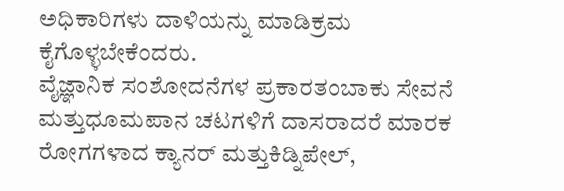ಅಧಿಕಾರಿಗಳು ದಾಳಿಯನ್ನು ಮಾಡಿಕ್ರಮ ಕೈಗೊಳ್ಳಬೇಕೆಂದರು.
ವೈಜ್ಞಾನಿಕ ಸಂಶೋದನೆಗಳ ಪ್ರಕಾರತಂಬಾಕು ಸೇವನೆ ಮತ್ತುಧೂಮಪಾನ ಚಟಗಳಿಗೆ ದಾಸರಾದರೆ ಮಾರಕ ರೋಗಗಳಾದ ಕ್ಯಾನರ್ ಮತ್ತುಕಿಡ್ನಿಪೇಲ್,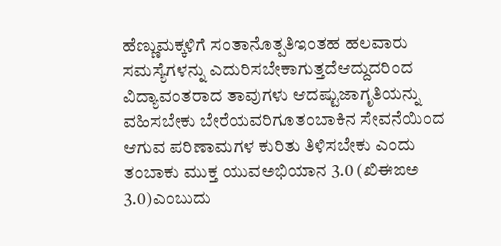ಹೆಣ್ಣುಮಕ್ಕಳಿಗೆ ಸಂತಾನೊತ್ಪತಿಇಂತಹ ಹಲವಾರು ಸಮಸ್ಯೆಗಳನ್ನು ಎದುರಿಸಬೇಕಾಗುತ್ತದೆಆದ್ದುದರಿಂದ ವಿದ್ಯಾವಂತರಾದ ತಾವುಗಳು ಆದಷ್ಟುಜಾಗೃತಿಯನ್ನು ವಹಿಸಬೇಕು ಬೇರೆಯವರಿಗೂತಂಬಾಕಿನ ಸೇವನೆಯಿಂದ ಆಗುವ ಪರಿಣಾಮಗಳ ಕುರಿತು ತಿಳಿಸಬೇಕು ಎಂದು
ತಂಬಾಕು ಮುಕ್ತ ಯುವಅಭಿಯಾನ 3.0 (ಖಿಈಙಅ 3.0)ಎಂಬುದು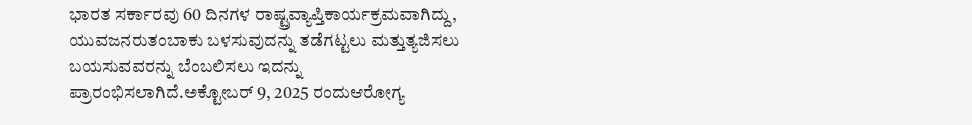ಭಾರತ ಸರ್ಕಾರವು 60 ದಿನಗಳ ರಾಷ್ಟ್ರವ್ಯಾಪ್ತಿಕಾರ್ಯಕ್ರಮವಾಗಿದ್ದು, ಯುವಜನರುತಂಬಾಕು ಬಳಸುವುದನ್ನು ತಡೆಗಟ್ಟಲು ಮತ್ತುತ್ಯಜಿಸಲು ಬಯಸುವವರನ್ನು ಬೆಂಬಲಿಸಲು ಇದನ್ನು ಪ್ರಾರಂಭಿಸಲಾಗಿದೆ.ಅಕ್ಟೋಬರ್ 9, 2025 ರಂದುಆರೋಗ್ಯ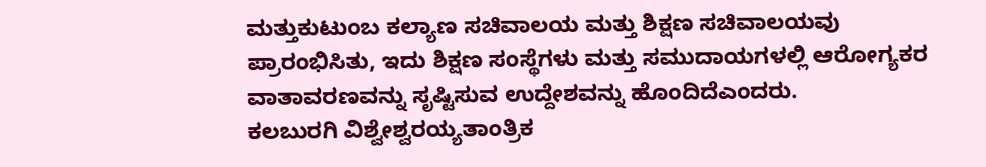ಮತ್ತುಕುಟುಂಬ ಕಲ್ಯಾಣ ಸಚಿವಾಲಯ ಮತ್ತು ಶಿಕ್ಷಣ ಸಚಿವಾಲಯವು ಪ್ರಾರಂಭಿಸಿತು, ಇದು ಶಿಕ್ಷಣ ಸಂಸ್ಥೆಗಳು ಮತ್ತು ಸಮುದಾಯಗಳಲ್ಲಿ ಆರೋಗ್ಯಕರ ವಾತಾವರಣವನ್ನು ಸೃಷ್ಟಿಸುವ ಉದ್ದೇಶವನ್ನು ಹೊಂದಿದೆಎಂದರು.
ಕಲಬುರಗಿ ವಿಶ್ವೇಶ್ವರಯ್ಯತಾಂತ್ರಿಕ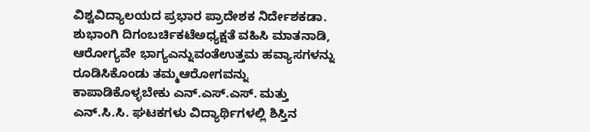ವಿಶ್ವವಿದ್ಯಾಲಯದ ಪ್ರಭಾರ ಪ್ರಾದೇಶಕ ನಿರ್ದೇಶಕಡಾ. ಶುಭಾಂಗಿ ದಿಗಂಬರ್ಚಿಕಟೆಅಧ್ಯಕ್ಷತೆ ವಹಿಸಿ ಮಾತನಾಡಿ, ಆರೋಗ್ಯವೇ ಭಾಗ್ಯಎನ್ನುವಂತೆಉತ್ತಮ ಹವ್ಯಾಸಗಳನ್ನು ರೂಡಿಸಿಕೊಂಡು ತಮ್ಮಆರೋಗವನ್ನು ಕಾಪಾಡಿಕೊಳ್ಳಬೇಕು ಎನ್.ಎಸ್.ಎಸ್. ಮತ್ತು ಎನ್.ಸಿ.ಸಿ. ಘಟಕಗಳು ವಿದ್ಯಾರ್ಥಿಗಳಲ್ಲಿ ಶಿಸ್ತಿನ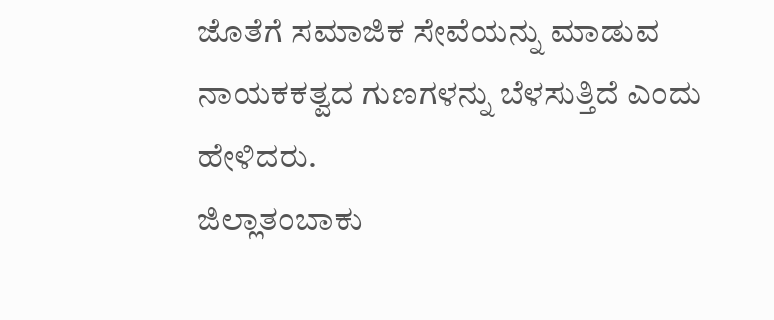ಜೊತೆಗೆ ಸಮಾಜಿಕ ಸೇವೆಯನ್ನು ಮಾಡುವ ನಾಯಕಕತ್ವದ ಗುಣಗಳನ್ನು ಬೆಳಸುತ್ತಿದೆ ಎಂದು ಹೇಳಿದರು.
ಜಿಲ್ಲಾತಂಬಾಕು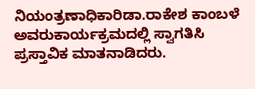ನಿಯಂತ್ರಣಾಧಿಕಾರಿಡಾ.ರಾಕೇಶ ಕಾಂಬಳೆ ಅವರುಕಾರ್ಯಕ್ರಮದಲ್ಲಿ ಸ್ವಾಗತಿಸಿ ಪ್ರಸ್ತಾವಿಕ ಮಾತನಾಡಿದರು.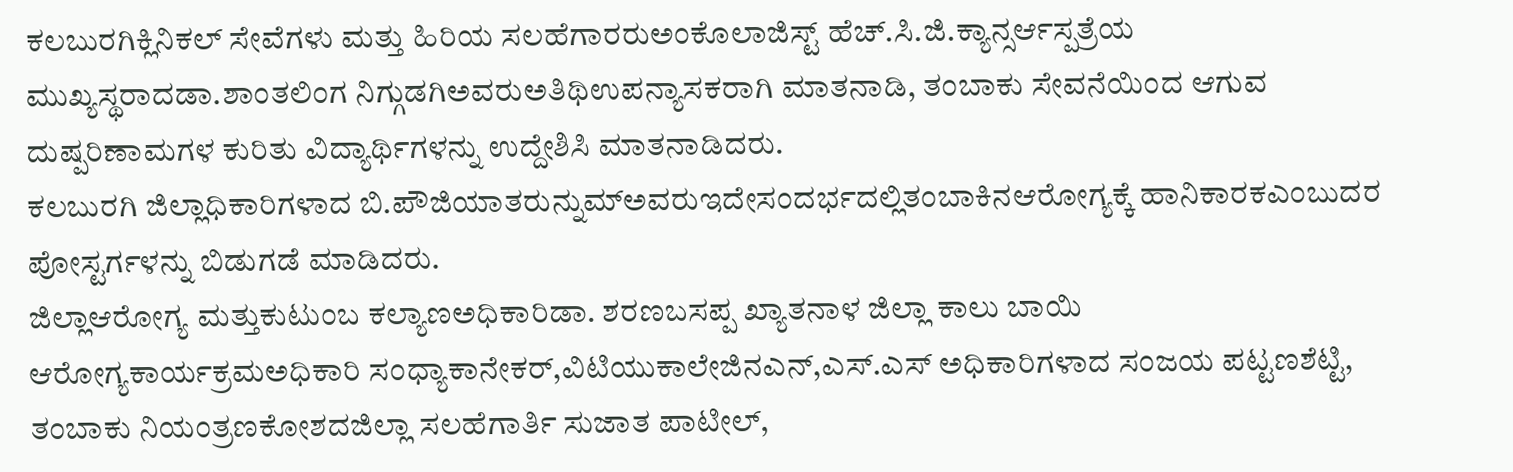ಕಲಬುರಗಿಕ್ಲಿನಿಕಲ್ ಸೇವೆಗಳು ಮತ್ತು ಹಿರಿಯ ಸಲಹೆಗಾರರುಅಂಕೊಲಾಜಿಸ್ಟ್ ಹೆಚ್.ಸಿ.ಜಿ.ಕ್ಯಾನ್ಸರ್ಆಸ್ಪತ್ರೆಯ ಮುಖ್ಯಸ್ಥರಾದಡಾ.ಶಾಂತಲಿಂಗ ನಿಗ್ಗುಡಗಿಅವರುಅತಿಥಿಉಪನ್ಯಾಸಕರಾಗಿ ಮಾತನಾಡಿ, ತಂಬಾಕು ಸೇವನೆಯಿಂದ ಆಗುವ ದುಷ್ಪರಿಣಾಮಗಳ ಕುರಿತು ವಿದ್ಯಾರ್ಥಿಗಳನ್ನು ಉದ್ದೇಶಿಸಿ ಮಾತನಾಡಿದರು.
ಕಲಬುರಗಿ ಜಿಲ್ಲಾಧಿಕಾರಿಗಳಾದ ಬಿ.ಪೌಜಿಯಾತರುನ್ನುಮ್ಅವರುಇದೇಸಂದರ್ಭದಲ್ಲಿತಂಬಾಕಿನಆರೋಗ್ಯಕ್ಕೆ ಹಾನಿಕಾರಕಎಂಬುದರ ಪೋಸ್ಟರ್ಗಳನ್ನು ಬಿಡುಗಡೆ ಮಾಡಿದರು.
ಜಿಲ್ಲಾಆರೋಗ್ಯ ಮತ್ತುಕುಟುಂಬ ಕಲ್ಯಾಣಅಧಿಕಾರಿಡಾ. ಶರಣಬಸಪ್ಪ ಖ್ಯಾತನಾಳ ಜಿಲ್ಲಾ ಕಾಲು ಬಾಯಿ ಆರೋಗ್ಯಕಾರ್ಯಕ್ರಮಅಧಿಕಾರಿ ಸಂಧ್ಯಾಕಾನೇಕರ್,ವಿಟಿಯುಕಾಲೇಜಿನಎನ್,ಎಸ್.ಎಸ್ ಅಧಿಕಾರಿಗಳಾದ ಸಂಜಯ ಪಟ್ಟಣಶೆಟ್ಟಿ, ತಂಬಾಕು ನಿಯಂತ್ರಣಕೋಶದಜಿಲ್ಲಾ ಸಲಹೆಗಾರ್ತಿ ಸುಜಾತ ಪಾಟೀಲ್,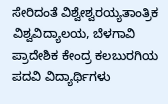ಸೇರಿದಂತೆ ವಿಶ್ವೇಶ್ವರಯ್ಯತಾಂತ್ರಿಕ ವಿಶ್ವವಿದ್ಯಾಲಯ, ಬೆಳಗಾವಿ ಪ್ರಾದೇಶಿಕ ಕೇಂದ್ರ ಕಲಬುರಗಿಯ ಪದವಿ ವಿದ್ಯಾರ್ಥಿಗಳು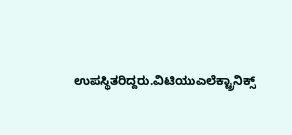ಉಪಸ್ಥಿತರಿದ್ದರು.ವಿಟಿಯುಎಲೆಕ್ಟ್ರಾನಿಕ್ಸ್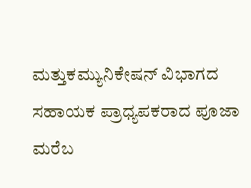ಮತ್ತುಕಮ್ಯುನಿಕೇಷನ್ ವಿಭಾಗದ ಸಹಾಯಕ ಪ್ರಾಧ್ಯಪಕರಾದ ಪೂಜಾ ಮರೆಬ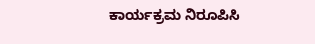ಕಾರ್ಯಕ್ರಮ ನಿರೂಪಿಸಿ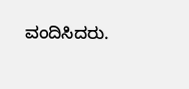ವಂದಿಸಿದರು.